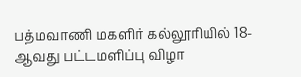பத்மவாணி மகளிர் கல்லூரியில் 18-ஆவது பட்டமளிப்பு விழா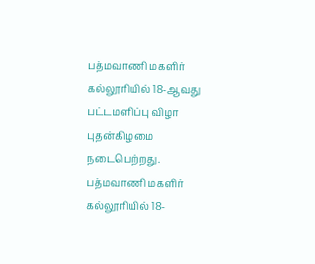பத்மவாணி மகளிர் கல்லூரியில் 18-ஆவது பட்டமளிப்பு விழா புதன்கிழமை நடைபெற்றது.
பத்மவாணி மகளிர் கல்லூரியில் 18-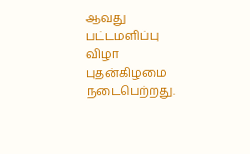ஆவது பட்டமளிப்பு விழா புதன்கிழமை நடைபெற்றது.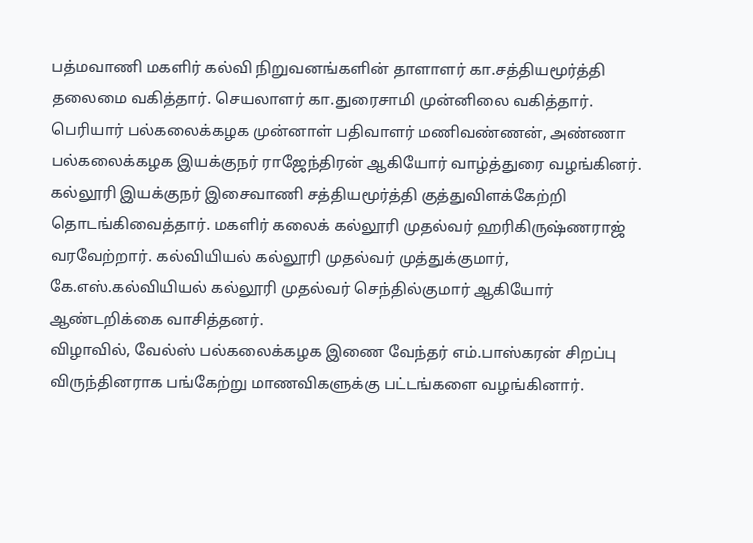பத்மவாணி மகளிர் கல்வி நிறுவனங்களின் தாளாளர் கா.சத்தியமூர்த்தி தலைமை வகித்தார். செயலாளர் கா.துரைசாமி முன்னிலை வகித்தார். பெரியார் பல்கலைக்கழக முன்னாள் பதிவாளர் மணிவண்ணன், அண்ணா பல்கலைக்கழக இயக்குநர் ராஜேந்திரன் ஆகியோர் வாழ்த்துரை வழங்கினர்.
கல்லூரி இயக்குநர் இசைவாணி சத்தியமூர்த்தி குத்துவிளக்கேற்றி தொடங்கிவைத்தார். மகளிர் கலைக் கல்லூரி முதல்வர் ஹரிகிருஷ்ணராஜ் வரவேற்றார். கல்வியியல் கல்லூரி முதல்வர் முத்துக்குமார், கே.எஸ்.கல்வியியல் கல்லூரி முதல்வர் செந்தில்குமார் ஆகியோர் ஆண்டறிக்கை வாசித்தனர்.
விழாவில், வேல்ஸ் பல்கலைக்கழக இணை வேந்தர் எம்.பாஸ்கரன் சிறப்பு விருந்தினராக பங்கேற்று மாணவிகளுக்கு பட்டங்களை வழங்கினார்.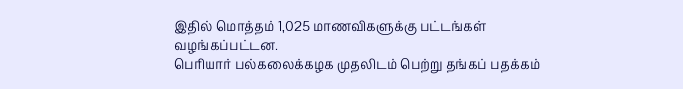இதில் மொத்தம் 1,025 மாணவிகளுக்கு பட்டங்கள் வழங்கப்பட்டன.
பெரியார் பல்கலைக்கழக முதலிடம் பெற்று தங்கப் பதக்கம்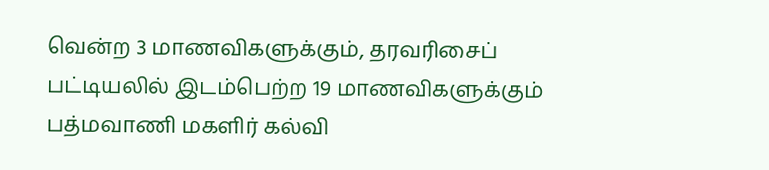வென்ற 3 மாணவிகளுக்கும், தரவரிசைப் பட்டியலில் இடம்பெற்ற 19 மாணவிகளுக்கும் பத்மவாணி மகளிர் கல்வி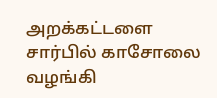அறக்கட்டளை சார்பில் காசோலை வழங்கி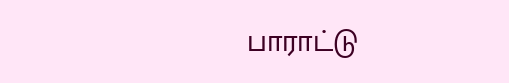பாராட்டு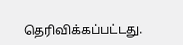தெரிவிக்கப்பட்டது.